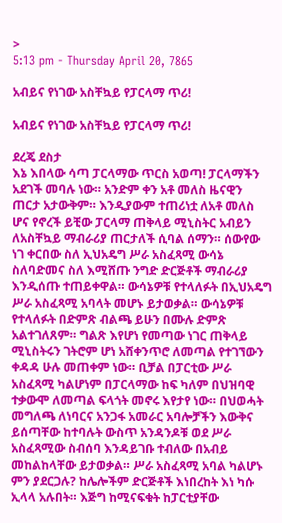>
5:13 pm - Thursday April 20, 7865

አብይና የነገው አስቸኳይ የፓርላማ ጥሪ!

አብይና የነገው አስቸኳይ የፓርላማ ጥሪ!

ደረጄ ደስታ
እኔ እበላው ሳጣ ፓርላማው ጥርስ አወጣ! ፓርላማችን አደገች መባሉ ነው። አንድም ቀን አቶ መለስ ዜናዊን ጠርታ አታውቅም። እንዲያውም ተጠሪነቷ ለአቶ መለስ ሆና የኖረች ይቺው ፓርላማ ጠቅላይ ሚኒስትር አብይን ለአስቸኳይ ማብራሪያ ጠርታለች ሲባል ሰማን። ሰውየው ነገ ቀርበው ስለ ኢህአዴግ ሥራ አስፈጻሚ ውሳኔ ስለባድመና ስለ እሚሸጡ ንግድ ድርጅቶች ማብራሪያ እንዲሰጡ ተጠይቀዋል። ውሳኔዎቹ የተላለፉት በኢህአዴግ ሥራ አስፈጻሚ አባላት መሆኑ ይታወቃል። ውሳኔዎቹ የተላለፉት በድምጽ ብልጫ ይሁን በሙሉ ድምጽ አልተገለጸም። ግልጽ እየሆነ የመጣው ነገር ጠቅላይ ሚኒስትሩን ገትሮም ሆነ አሸቀንጥሮ ለመጣል የተገኘውን ቀዳዳ ሁሉ መጠቀም ነው። ቢቻል በፓርቲው ሥራ አስፈጻሚ ካልሆነም በፓርላማው ከፍ ካለም በህዝባዊ ተቃውሞ ለመጣል ፍላጎት መኖሩ እየታየ ነው። በህወሓት መግለጫ ለነባርና አንጋፋ አመራር አባሎቻችን እውቅና ይሰጣቸው ከተባሉት ውስጥ አንዳንዶቹ ወደ ሥራ አስፈጻሚው ስብሰባ እንዳይገቡ ተብለው በአብይ መከልከላቸው ይታወቃል። ሥራ አስፈጻሚ አባል ካልሆኑ ምን ያደርጋሉ? ከሌሎችም ድርጅቶች እነበረከት እነ ካሱ ኢላላ አሉበት። እጅግ ከሚናፍቁት ከፓርቲያቸው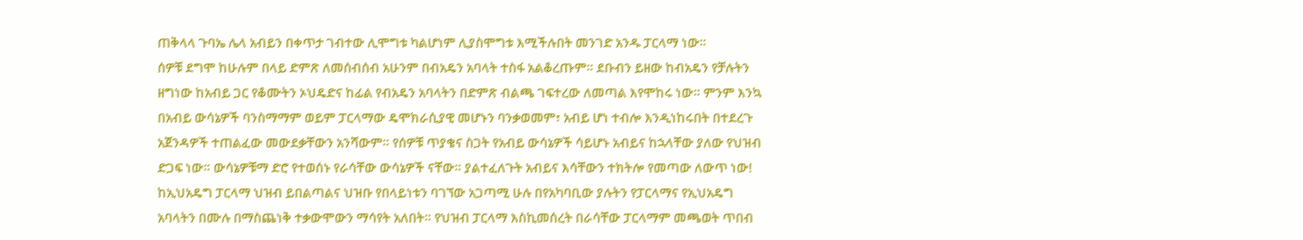ጠቅላላ ጉባኤ ሌላ አብይን በቀጥታ ገብተው ሊሞግቱ ካልሆነም ሊያስሞግቱ እሚችሉበት መንገድ አንዱ ፓርላማ ነው።
ሰዎቹ ደግሞ ከሁሉም በላይ ድምጽ ለመሰብሰብ አሁንም በብአዴን አባላት ተስፋ አልቆረጡም። ደቡብን ይዘው ከብአዴን የቻሉትን ዘግነው ከአብይ ጋር የቆሙትን ኦህዴድና ከፊል የብአዴን አባላትን በድምጽ ብልጫ ገፍተረው ለመጣል እየሞከሩ ነው። ምንም እንኳ በአብይ ውሳኔዎች ባንስማማም ወይም ፓርላማው ዴሞክራሲያዊ መሆኑን ባንቃወመም፣ አብይ ሆነ ተብሎ እንዲነከሩበት በተደረጉ አጀንዳዎች ተጠልፈው መውደቃቸውን አንሻውም። የሰዎቹ ጥያቄና ስጋት የአብይ ውሳኔዎች ሳይሆኑ አብይና ከኋላቸው ያለው የህዝብ ድጋፍ ነው። ውሳኔዎቹማ ድሮ የተወሰኑ የራሳቸው ውሳኔዎች ናቸው። ያልተፈለጉት አብይና እሳቸውን ተክትሎ የመጣው ለውጥ ነው! ከኢህአዴግ ፓርላማ ህዝብ ይበልጣልና ህዝቡ የበላይነቱን ባገኘው አጋጣሚ ሁሉ በየአካባቢው ያሉትን የፓርላማና የኢህአዴግ አባላትን በሙሉ በማስጨነቅ ተቃውሞውን ማሳየት አለበት። የህዝብ ፓርላማ እስኪመሰረት በራሳቸው ፓርላማም መጫወት ጥበብ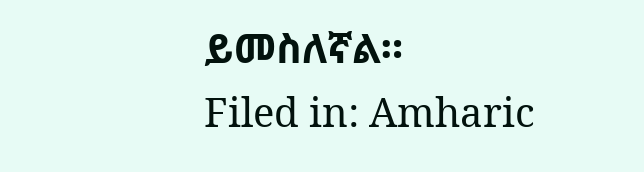ይመስለኛል።
Filed in: Amharic